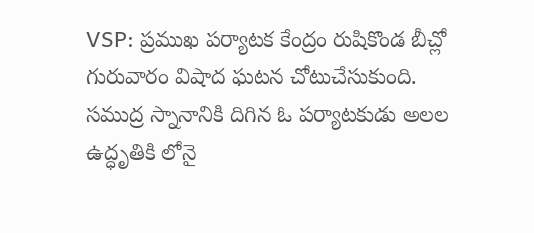VSP: ప్రముఖ పర్యాటక కేంద్రం రుషికొండ బీచ్లో గురువారం విషాద ఘటన చోటుచేసుకుంది. సముద్ర స్నానానికి దిగిన ఓ పర్యాటకుడు అలల ఉద్ధృతికి లోనై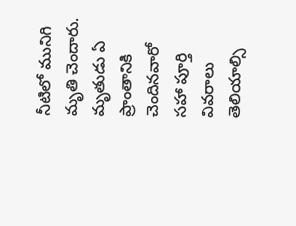నీటిలో మునిగి మృతి చెందారు. మృతుడు ఏ ప్రాంతానికి చెందినవారో సహా పూర్తి వివరాలు తెలియాల్సి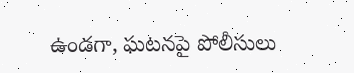ఉండగా, ఘటనపై పోలీసులు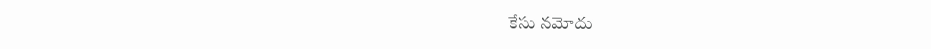కేసు నమోదు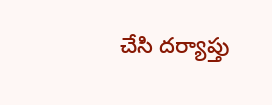చేసి దర్యాప్తు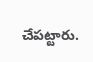చేపట్టారు.